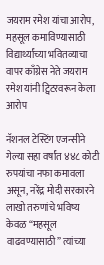जयराम रमेश यांचा आरोप, महसूल कमाविण्यासाठी विद्यार्थ्यांच्या भवितव्याचा वापर काँग्रेस नेते जयराम रमेश यांनी ट्विटरवरून केला आरोप

नॅशनल टेस्टिंग एजन्सीने गेल्या सहा वर्षांत ४४८ कोटी रुपयांचा नफा कमावला असून, नरेंद्र मोदी सरकारने लाखो तरुणांचे भविष्य केवळ “महसूल वाढवण्यासाठी” त्यांच्या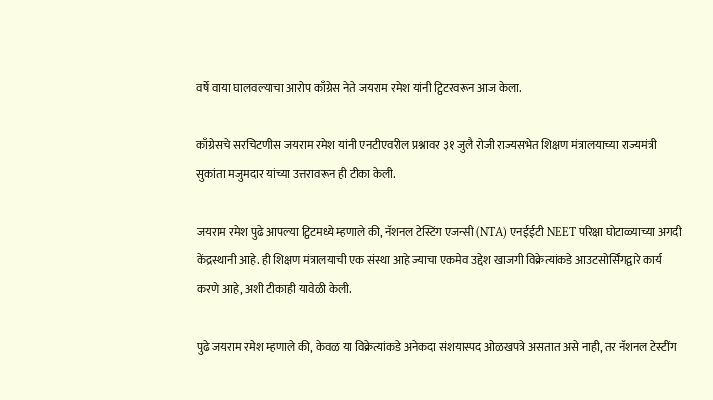वर्षे वाया घालवल्याचा आरोप काँग्रेस नेते जयराम रमेश यांनी ट्विटरवरून आज केला.

काँग्रेसचे सरचिटणीस जयराम रमेश यांनी एनटीएवरील प्रश्नावर ३१ जुलै रोजी राज्यसभेत शिक्षण मंत्रालयाच्या राज्यमंत्री सुकांता मजुमदार यांच्या उत्तरावरून ही टीका केली.

जयराम रमेश पुढे आपल्या ट्विटमध्ये म्हणाले की, नॅशनल टेस्टिंग एजन्सी (NTA) एनईईटी NEET परिक्षा घोटाळ्याच्या अगदी केंद्रस्थानी आहे. ही शिक्षण मंत्रालयाची एक संस्था आहे ज्याचा एकमेव उद्देश खाजगी विक्रेत्यांकडे आउटसोर्सिंगद्वारे कार्य करणे आहे, अशी टीकाही यावेळी केली.

पुढे जयराम रमेश म्हणाले की, केवळ या विक्रेत्यांकडे अनेकदा संशयास्पद ओळखपत्रे असतात असे नाही, तर नॅशनल टेस्टींग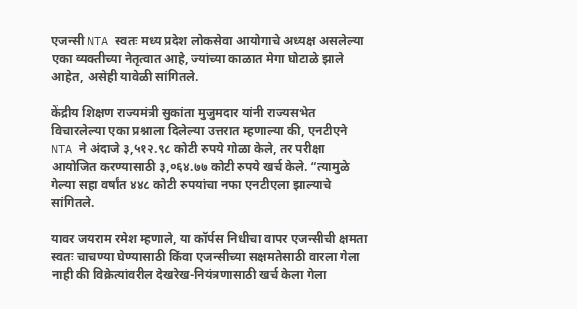एजन्सी NTA स्वतः मध्य प्रदेश लोकसेवा आयोगाचे अध्यक्ष असलेल्या एका व्यक्तीच्या नेतृत्वात आहे, ज्यांच्या काळात मेगा घोटाळे झाले आहेत, असेही यावेळी सांगितले.

केंद्रीय शिक्षण राज्यमंत्री सुकांता मुजुमदार यांनी राज्यसभेत विचारलेल्या एका प्रश्नाला दिलेल्या उत्तरात म्हणाल्या की, एनटीएने NTA ने अंदाजे ३,५१२.९८ कोटी रुपये गोळा केले, तर परीक्षा आयोजित करण्यासाठी ३,०६४.७७ कोटी रुपये खर्च केले. “त्यामुळे गेल्या सहा वर्षांत ४४८ कोटी रुपयांचा नफा एनटीएला झाल्याचे सांगितले.

यावर जयराम रमेश म्हणाले, या कॉर्पस निधीचा वापर एजन्सीची क्षमता स्वतः चाचण्या घेण्यासाठी किंवा एजन्सीच्या सक्षमतेसाठी वारला गेला नाही की विक्रेत्यांवरील देखरेख-नियंत्रणासाठी खर्च केला गेला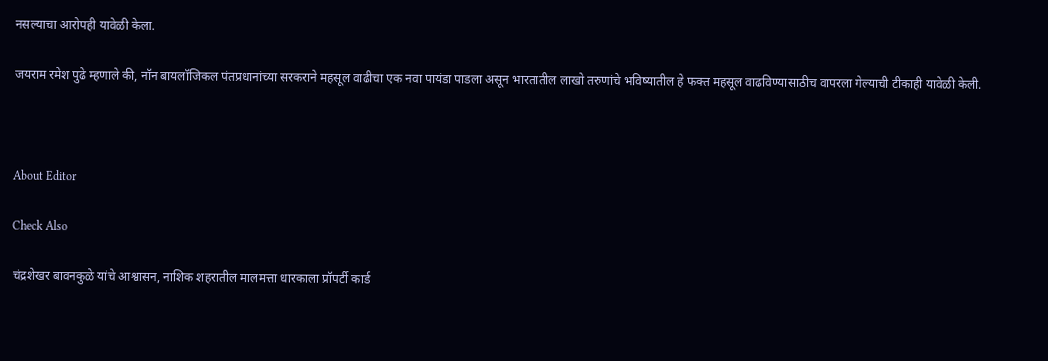नसल्याचा आरोपही यावेळी केला.

जयराम रमेश पुढे म्हणाले की, नॉन बायलॉजिकल पंतप्रधानांच्या सरकराने महसूल वाढीचा एक नवा पायंडा पाडला असून भारतातील लाखो तरुणांचे भविष्यातील हे फक्त महसूल वाढविण्यासाठीच वापरला गेल्याची टीकाही यावेळी केली.



About Editor

Check Also

चंद्रशेखर बावनकुळे यांचे आश्वासन, नाशिक शहरातील मालमत्ता धारकाला प्रॉपर्टी कार्ड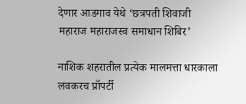देणार आडगाव येथे ‘छत्रपती शिवाजी महाराज महाराजस्व समाधान शिबिर’

नाशिक शहरातील प्रत्येक मालमत्ता धारकाला लवकरच प्रॉपर्टी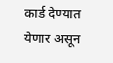कार्ड देण्यात येणार असून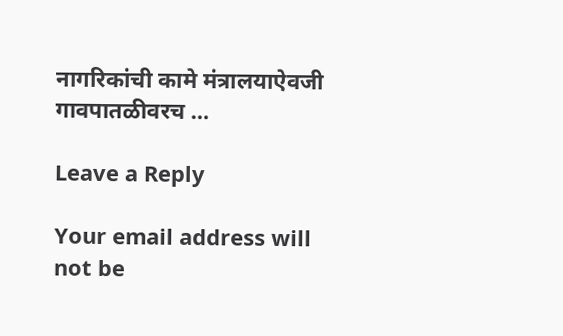नागरिकांची कामे मंत्रालयाऐवजी गावपातळीवरच …

Leave a Reply

Your email address will not be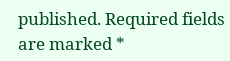published. Required fields are marked *